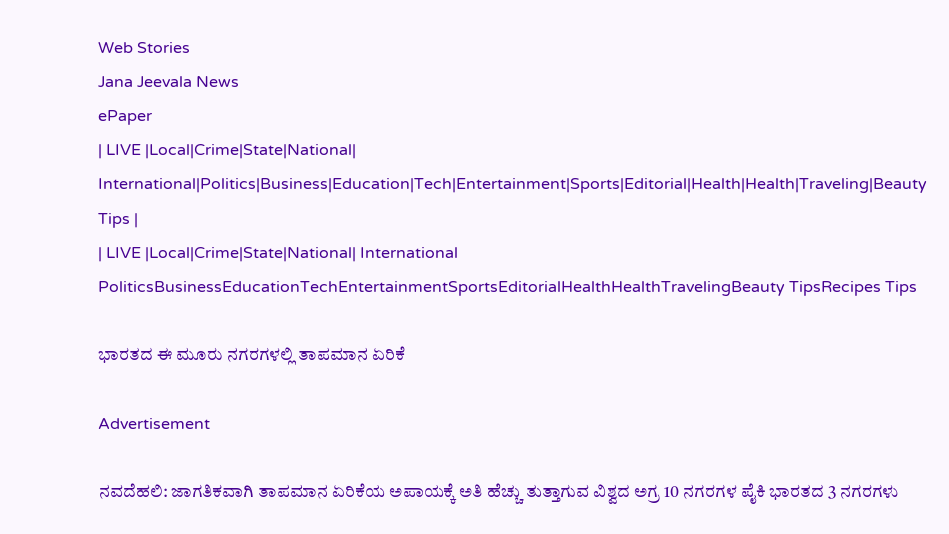Web Stories
Jana Jeevala News
ePaper
| LIVE |Local|Crime|State|National| International|Politics|Business|Education|Tech|Entertainment|Sports|Editorial|Health|Health|Traveling|Beauty Tips |
| LIVE |Local|Crime|State|National| International
PoliticsBusinessEducationTechEntertainmentSportsEditorialHealthHealthTravelingBeauty TipsRecipes Tips

ಭಾರತದ ಈ ಮೂರು ನಗರಗಳಲ್ಲಿ ತಾಪಮಾನ ಏರಿಕೆ

Advertisement

ನವದೆಹಲಿ: ಜಾಗತಿಕವಾಗಿ ತಾಪಮಾನ ಏರಿಕೆಯ ಅಪಾಯಕ್ಕೆ ಅತಿ ಹೆಚ್ಚು ತುತ್ತಾಗುವ ವಿಶ್ವದ ಅಗ್ರ 10 ನಗರಗಳ ಪೈಕಿ ಭಾರತದ 3 ನಗರಗಳು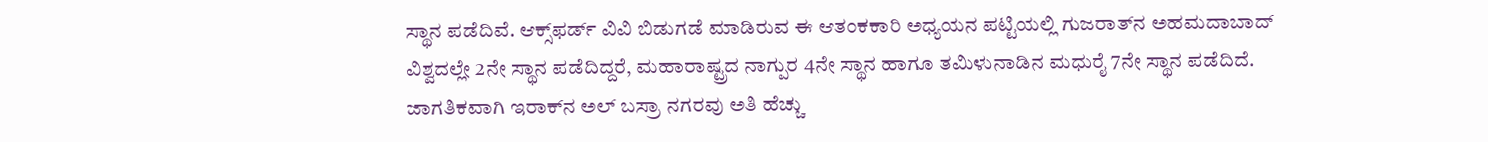ಸ್ಥಾನ ಪಡೆದಿವೆ. ಆಕ್ಸ್‌ಫರ್ಡ್ ವಿವಿ ಬಿಡುಗಡೆ ಮಾಡಿರುವ ಈ ಆತಂಕಕಾರಿ ಅಧ್ಯಯನ ಪಟ್ಟಿಯಲ್ಲಿ ಗುಜರಾತ್‌ನ ಅಹಮದಾಬಾದ್‌ ವಿಶ್ವದಲ್ಲೇ 2ನೇ ಸ್ಥಾನ ಪಡೆದಿದ್ದರೆ, ಮಹಾರಾಷ್ಟ್ರದ ನಾಗ್ಪುರ 4ನೇ ಸ್ಥಾನ ಹಾಗೂ ತಮಿಳುನಾಡಿನ ಮಧುರೈ 7ನೇ ಸ್ಥಾನ ಪಡೆದಿದೆ. ಜಾಗತಿಕವಾಗಿ ಇರಾಕ್‌ನ ಅಲ್ ಬಸ್ರಾ ನಗರವು ಅತಿ ಹೆಚ್ಚು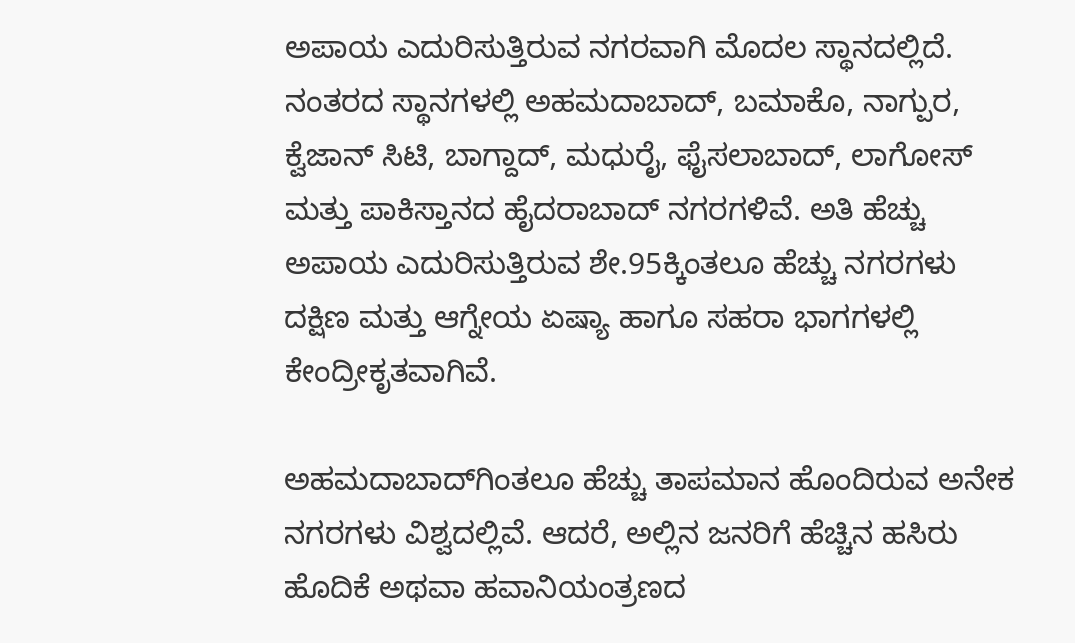ಅಪಾಯ ಎದುರಿಸುತ್ತಿರುವ ನಗರವಾಗಿ ಮೊದಲ ಸ್ಥಾನದಲ್ಲಿದೆ. ನಂತರದ ಸ್ಥಾನಗಳಲ್ಲಿ ಅಹಮದಾಬಾದ್, ಬಮಾಕೊ, ನಾಗ್ಪುರ, ಕ್ವೆಜಾನ್ ಸಿಟಿ, ಬಾಗ್ದಾದ್, ಮಧುರೈ, ಫೈಸಲಾಬಾದ್, ಲಾಗೋಸ್ ಮತ್ತು ಪಾಕಿಸ್ತಾನದ ಹೈದರಾಬಾದ್ ನಗರಗಳಿವೆ. ಅತಿ ಹೆಚ್ಚು ಅಪಾಯ ಎದುರಿಸುತ್ತಿರುವ ಶೇ.95ಕ್ಕಿಂತಲೂ ಹೆಚ್ಚು ನಗರಗಳು ದಕ್ಷಿಣ ಮತ್ತು ಆಗ್ನೇಯ ಏಷ್ಯಾ ಹಾಗೂ ಸಹರಾ ಭಾಗಗಳಲ್ಲಿ ಕೇಂದ್ರೀಕೃತವಾಗಿವೆ.

ಅಹಮದಾಬಾದ್‌ಗಿಂತಲೂ ಹೆಚ್ಚು ತಾಪಮಾನ ಹೊಂದಿರುವ ಅನೇಕ ನಗರಗಳು ವಿಶ್ವದಲ್ಲಿವೆ. ಆದರೆ, ಅಲ್ಲಿನ ಜನರಿಗೆ ಹೆಚ್ಚಿನ ಹಸಿರು ಹೊದಿಕೆ ಅಥವಾ ಹವಾನಿಯಂತ್ರಣದ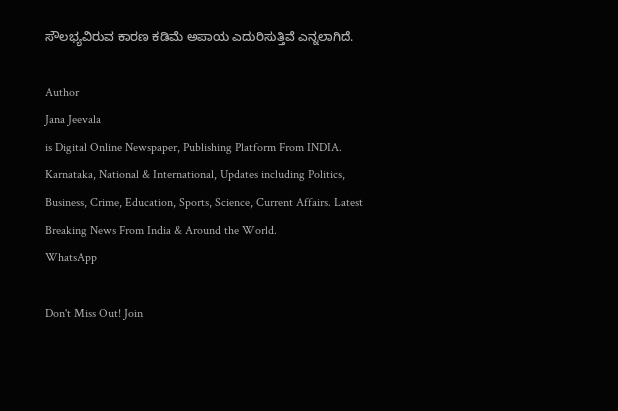ಸೌಲಭ್ಯವಿರುವ ಕಾರಣ ಕಡಿಮೆ ಅಪಾಯ ಎದುರಿಸುತ್ತಿವೆ ಎನ್ನಲಾಗಿದೆ.

Author
Jana Jeevala
is Digital Online Newspaper, Publishing Platform From INDIA. Karnataka, National & International, Updates including Politics, Business, Crime, Education, Sports, Science, Current Affairs. Latest Breaking News From India & Around the World.
WhatsApp

Don't Miss Out! Join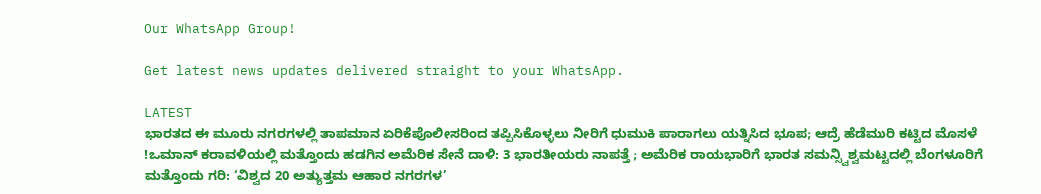Our WhatsApp Group!

Get latest news updates delivered straight to your WhatsApp.

LATEST
ಭಾರತದ ಈ ಮೂರು ನಗರಗಳಲ್ಲಿ ತಾಪಮಾನ ಏರಿಕೆಪೊಲೀಸರಿಂದ ತಪ್ಪಿಸಿಕೊಳ್ಳಲು ನೀರಿಗೆ ಧುಮುಕಿ ಪಾರಾಗಲು ಯತ್ನಿಸಿದ ಭೂಪ; ಆದ್ರೆ ಹೆಡೆಮುರಿ ಕಟ್ಟಿದ ಮೊಸಳೆ !ಒಮಾನ್ ಕರಾವಳಿಯಲ್ಲಿ ಮತ್ತೊಂದು ಹಡಗಿನ ಅಮೆರಿಕ ಸೇನೆ ದಾಳಿ: 3 ಭಾರತೀಯರು ನಾಪತ್ತೆ ; ಅಮೆರಿಕ ರಾಯಭಾರಿಗೆ ಭಾರತ ಸಮನ್ಸ್ವಿಶ್ವಮಟ್ಟದಲ್ಲಿ ಬೆಂಗಳೂರಿಗೆ ಮತ್ತೊಂದು ಗರಿ: ‘ವಿಶ್ವದ 20 ಅತ್ಯುತ್ತಮ ಆಹಾರ ನಗರಗಳ’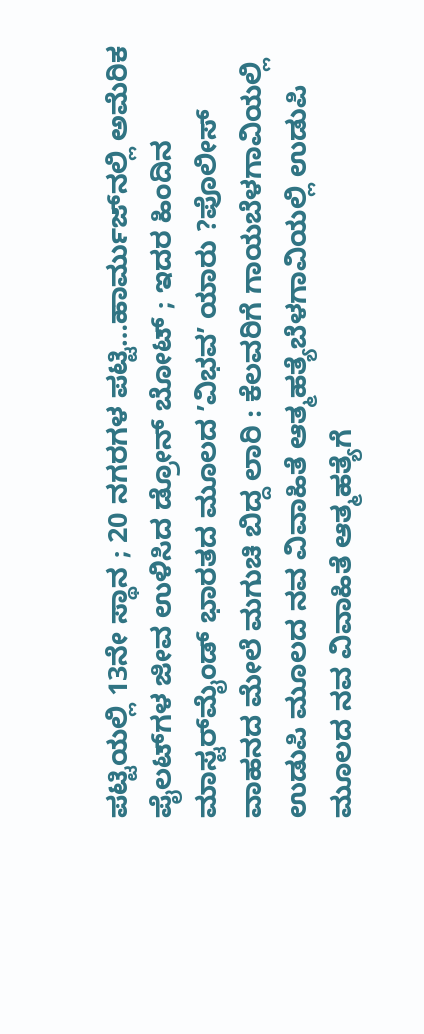ಪಟ್ಟಿಯಲ್ಲಿ 13ನೇ ಸ್ಥಾನ ; 20 ನಗರಗಳ ಪಟ್ಟಿ…ಹಾರ್ಮುಜ್‌ನಲ್ಲಿ ಅಮೆರಿಕ ಪೈಲಟ್‌ಗಳ ಜೀವ ಉಳಿಸಿದ ಡ್ರೋನ್ ಬೋಟ್ ; ಇದರ ಹಿಂದಿನ ಮಾಸ್ಟರ್‌ಮೈಂಡ್ ಭಾರತದ ಮೂಲದ ʼವಿಭವʼ ಯಾರು ?ಪೊಲೀಸ್ ವಾಹನದ ಮೇಲೆ ಮಗುಚಿ ಬಿದ್ದ ಲಾರಿ : ಕೆಲವರಿಗೆ ಗಾಯಬೆಳಗಾವಿಯಲ್ಲಿ ಉಡುಪಿ ಮೂಲದ ನವ ವಿವಾಹಿತೆ ಆತ್ಮಹತ್ಯೆಬೆಳಗಾವಿಯಲ್ಲಿ ಉಡುಪಿ ಮೂಲದ ನವ ವಿವಾಹಿತೆ ಆತ್ಮಹತ್ಯೆಗೆ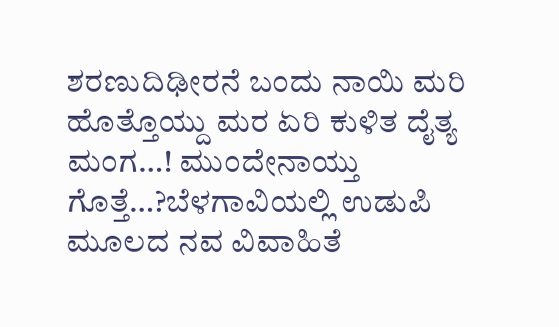ಶರಣುದಿಢೀರನೆ ಬಂದು ನಾಯಿ ಮರಿ ಹೊತ್ತೊಯ್ದು ಮರ ಏರಿ ಕುಳಿತ ದೈತ್ಯ ಮಂಗ…! ಮುಂದೇನಾಯ್ತು ಗೊತ್ತೆ…?ಬೆಳಗಾವಿಯಲ್ಲಿ ಉಡುಪಿ ಮೂಲದ ನವ ವಿವಾಹಿತೆ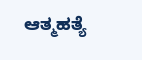ಆತ್ಮಹತ್ಯೆ